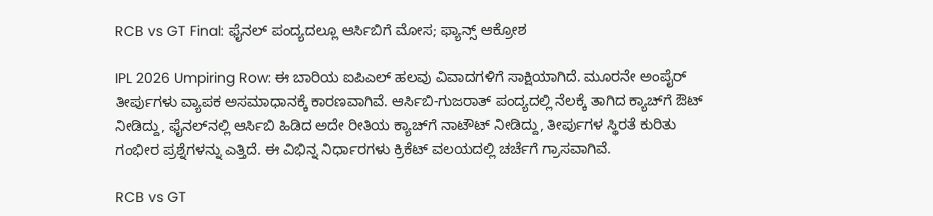RCB vs GT Final: ಫೈನಲ್ ಪಂದ್ಯದಲ್ಲೂ ಆರ್ಸಿಬಿಗೆ ಮೋಸ; ಫ್ಯಾನ್ಸ್ ಆಕ್ರೋಶ

IPL 2026 Umpiring Row: ಈ ಬಾರಿಯ ಐಪಿಎಲ್ ಹಲವು ವಿವಾದಗಳಿಗೆ ಸಾಕ್ಷಿಯಾಗಿದೆ. ಮೂರನೇ ಅಂಪೈರ್ ತೀರ್ಪುಗಳು ವ್ಯಾಪಕ ಅಸಮಾಧಾನಕ್ಕೆ ಕಾರಣವಾಗಿವೆ. ಆರ್ಸಿಬಿ-ಗುಜರಾತ್ ಪಂದ್ಯದಲ್ಲಿ ನೆಲಕ್ಕೆ ತಾಗಿದ ಕ್ಯಾಚ್‌ಗೆ ಔಟ್ ನೀಡಿದ್ದು, ಫೈನಲ್‌ನಲ್ಲಿ ಆರ್ಸಿಬಿ ಹಿಡಿದ ಅದೇ ರೀತಿಯ ಕ್ಯಾಚ್‌ಗೆ ನಾಟೌಟ್ ನೀಡಿದ್ದು, ತೀರ್ಪುಗಳ ಸ್ಥಿರತೆ ಕುರಿತು ಗಂಭೀರ ಪ್ರಶ್ನೆಗಳನ್ನು ಎತ್ತಿದೆ. ಈ ವಿಭಿನ್ನ ನಿರ್ಧಾರಗಳು ಕ್ರಿಕೆಟ್ ವಲಯದಲ್ಲಿ ಚರ್ಚೆಗೆ ಗ್ರಾಸವಾಗಿವೆ.

RCB vs GT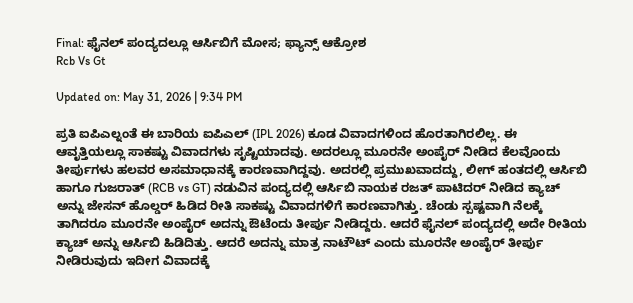Final: ಫೈನಲ್ ಪಂದ್ಯದಲ್ಲೂ ಆರ್ಸಿಬಿಗೆ ಮೋಸ; ಫ್ಯಾನ್ಸ್ ಆಕ್ರೋಶ
Rcb Vs Gt

Updated on: May 31, 2026 | 9:34 PM

ಪ್ರತಿ ಐಪಿಎಲ್ನಂತೆ ಈ ಬಾರಿಯ ಐಪಿಎಲ್ (IPL 2026) ಕೂಡ ವಿವಾದಗಳಿಂದ ಹೊರತಾಗಿರಲಿಲ್ಲ. ಈ ಆವೃತ್ತಿಯಲ್ಲೂ ಸಾಕಷ್ಟು ವಿವಾದಗಳು ಸೃಷ್ಟಿಯಾದವು. ಅದರಲ್ಲೂ ಮೂರನೇ ಅಂಪೈರ್ ನೀಡಿದ ಕೆಲವೊಂದು ತೀರ್ಪುಗಳು ಹಲವರ ಅಸಮಾಧಾನಕ್ಕೆ ಕಾರಣವಾಗಿದ್ದವು. ಅದರಲ್ಲಿ ಪ್ರಮುಖವಾದದ್ದು, ಲೀಗ್ ಹಂತದಲ್ಲಿ ಆರ್ಸಿಬಿ ಹಾಗೂ ಗುಜರಾತ್ (RCB vs GT) ನಡುವಿನ ಪಂದ್ಯದಲ್ಲಿ ಆರ್ಸಿಬಿ ನಾಯಕ ರಜತ್ ಪಾಟಿದರ್ ನೀಡಿದ ಕ್ಯಾಚ್ ಅನ್ನು ಜೇಸನ್ ಹೊಲ್ಡರ್ ಹಿಡಿದ ರೀತಿ ಸಾಕಷ್ಟು ವಿವಾದಗಳಿಗೆ ಕಾರಣವಾಗಿತ್ತು. ಚೆಂಡು ಸ್ಪಷ್ಟವಾಗಿ ನೆಲಕ್ಕೆ ತಾಗಿದರೂ ಮೂರನೇ ಅಂಪೈರ್ ಅದನ್ನು ಔಟೆಂದು ತೀರ್ಪು ನೀಡಿದ್ದರು. ಆದರೆ ಫೈನಲ್ ಪಂದ್ಯದಲ್ಲಿ ಅದೇ ರೀತಿಯ ಕ್ಯಾಚ್ ಅನ್ನು ಆರ್ಸಿಬಿ ಹಿಡಿದಿತ್ತು. ಆದರೆ ಅದನ್ನು ಮಾತ್ರ ನಾಟೌಟ್ ಎಂದು ಮೂರನೇ ಅಂಪೈರ್ ತೀರ್ಪು ನೀಡಿರುವುದು ಇದೀಗ ವಿವಾದಕ್ಕೆ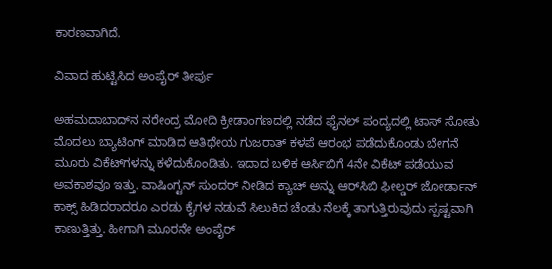ಕಾರಣವಾಗಿದೆ.

ವಿವಾದ ಹುಟ್ಟಿಸಿದ ಅಂಪೈರ್ ತೀರ್ಪು

ಅಹಮದಾಬಾದ್‌ನ ನರೇಂದ್ರ ಮೋದಿ ಕ್ರೀಡಾಂಗಣದಲ್ಲಿ ನಡೆದ ಫೈನಲ್ ಪಂದ್ಯದಲ್ಲಿ ಟಾಸ್ ಸೋತು ಮೊದಲು ಬ್ಯಾಟಿಂಗ್‌ ಮಾಡಿದ ಆತಿಥೇಯ ಗುಜರಾತ್ ಕಳಪೆ ಆರಂಭ ಪಡೆದುಕೊಂಡು ಬೇಗನೆ ಮೂರು ವಿಕೆಟ್‌ಗಳನ್ನು ಕಳೆದುಕೊಂಡಿತು. ಇದಾದ ಬಳಿಕ ಆರ್ಸಿಬಿಗೆ 4ನೇ ವಿಕೆಟ್ ಪಡೆಯುವ ಅವಕಾಶವೂ ಇತ್ತು. ವಾಷಿಂಗ್ಟನ್ ಸುಂದರ್ ನೀಡಿದ ಕ್ಯಾಚ್ ಅನ್ನು ಆರ್‌ಸಿಬಿ ಫೀಲ್ಡರ್ ಜೋರ್ಡಾನ್ ಕಾಕ್ಸ್ ಹಿಡಿದರಾದರೂ ಎರಡು ಕೈಗಳ ನಡುವೆ ಸಿಲುಕಿದ ಚೆಂಡು ನೆಲಕ್ಕೆ ತಾಗುತ್ತಿರುವುದು ಸ್ಪಷ್ಟವಾಗಿ ಕಾಣುತ್ತಿತ್ತು. ಹೀಗಾಗಿ ಮೂರನೇ ಅಂಪೈರ್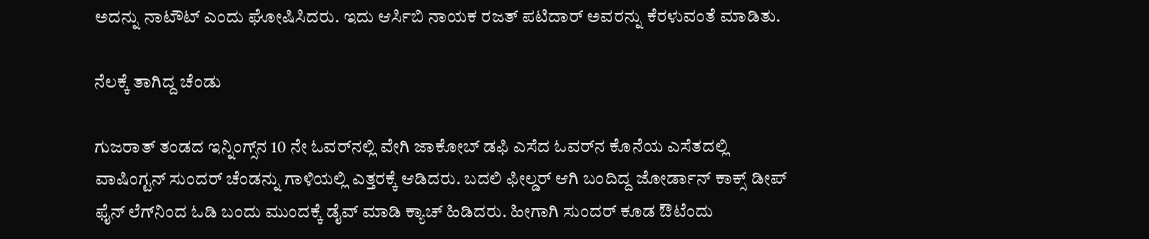ಅದನ್ನು ನಾಟೌಟ್ ಎಂದು ಘೋಷಿಸಿದರು. ಇದು ಆರ್ಸಿಬಿ ನಾಯಕ ರಜತ್ ಪಟಿದಾರ್ ಅವರನ್ನು ಕೆರಳುವಂತೆ ಮಾಡಿತು.

ನೆಲಕ್ಕೆ ತಾಗಿದ್ದ ಚೆಂಡು

ಗುಜರಾತ್ ತಂಡದ ಇನ್ನಿಂಗ್ಸ್‌ನ 10 ನೇ ಓವರ್‌ನಲ್ಲಿ ವೇಗಿ ಜಾಕೋಬ್ ಡಫಿ ಎಸೆದ ಓವರ್‌ನ ಕೊನೆಯ ಎಸೆತದಲ್ಲಿ ವಾಷಿಂಗ್ಟನ್ ಸುಂದರ್ ಚೆಂಡನ್ನು ಗಾಳಿಯಲ್ಲಿ ಎತ್ತರಕ್ಕೆ ಆಡಿದರು. ಬದಲಿ ಫೀಲ್ಡರ್ ಆಗಿ ಬಂದಿದ್ದ ಜೋರ್ಡಾನ್ ಕಾಕ್ಸ್ ಡೀಪ್ ಫೈನ್ ಲೆಗ್‌ನಿಂದ ಓಡಿ ಬಂದು ಮುಂದಕ್ಕೆ ಡೈವ್ ಮಾಡಿ ಕ್ಯಾಚ್ ಹಿಡಿದರು. ಹೀಗಾಗಿ ಸುಂದರ್ ಕೂಡ ಔಟೆಂದು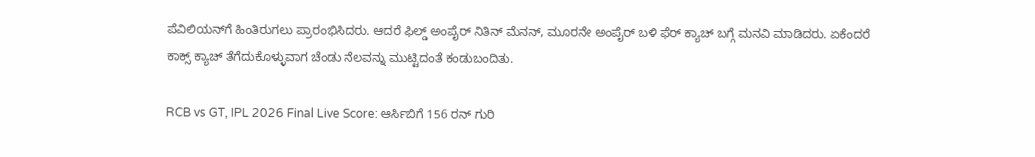ಪೆವಿಲಿಯನ್‌ಗೆ ಹಿಂತಿರುಗಲು ಪ್ರಾರಂಭಿಸಿದರು. ಆದರೆ ಫಿಲ್ಡ್ ಅಂಪೈರ್ ನಿತಿನ್ ಮೆನನ್, ಮೂರನೇ ಅಂಪೈರ್‌ ಬಳಿ ಫೆರ್ ಕ್ಯಾಚ್ ಬಗ್ಗೆ ಮನವಿ ಮಾಡಿದರು. ಏಕೆಂದರೆ ಕಾಕ್ಸ್ ಕ್ಯಾಚ್ ತೆಗೆದುಕೊಳ್ಳುವಾಗ ಚೆಂಡು ನೆಲವನ್ನು ಮುಟ್ಟಿದಂತೆ ಕಂಡುಬಂದಿತು.

RCB vs GT, IPL 2026 Final Live Score: ಆರ್ಸಿಬಿಗೆ 156 ರನ್ ಗುರಿ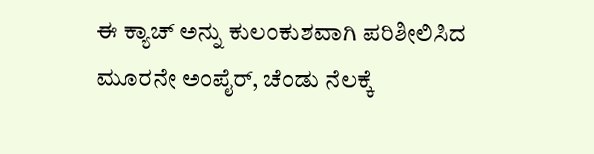ಈ ಕ್ಯಾಚ್ ಅನ್ನು ಕುಲಂಕುಶವಾಗಿ ಪರಿಶೀಲಿಸಿದ ಮೂರನೇ ಅಂಪೈರ್, ಚೆಂಡು ನೆಲಕ್ಕೆ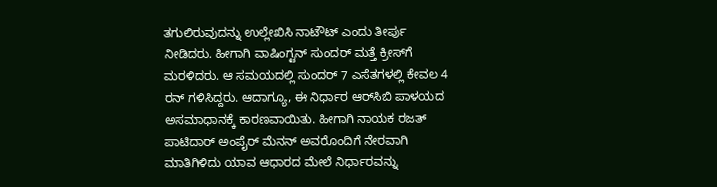ತಗುಲಿರುವುದನ್ನು ಉಲ್ಲೇಖಿಸಿ ನಾಟೌಟ್ ಎಂದು ತೀರ್ಪು ನೀಡಿದರು. ಹೀಗಾಗಿ ವಾಷಿಂಗ್ಟನ್ ಸುಂದರ್ ಮತ್ತೆ ಕ್ರೀಸ್‌ಗೆ ಮರಳಿದರು. ಆ ಸಮಯದಲ್ಲಿ ಸುಂದರ್ 7 ಎಸೆತಗಳಲ್ಲಿ ಕೇವಲ 4 ರನ್ ಗಳಿಸಿದ್ದರು. ಆದಾಗ್ಯೂ, ಈ ನಿರ್ಧಾರ ಆರ್‌ಸಿಬಿ ಪಾಳಯದ ಅಸಮಾಧಾನಕ್ಕೆ ಕಾರಣವಾಯಿತು. ಹೀಗಾಗಿ ನಾಯಕ ರಜತ್ ಪಾಟಿದಾರ್ ಅಂಪೈರ್ ಮೆನನ್ ಅವರೊಂದಿಗೆ ನೇರವಾಗಿ ಮಾತಿಗಿಳಿದು ಯಾವ ಆಧಾರದ ಮೇಲೆ ನಿರ್ಧಾರವನ್ನು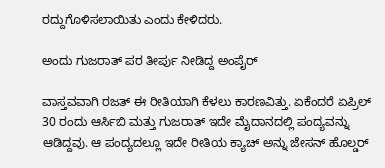ರದ್ದುಗೊಳಿಸಲಾಯಿತು ಎಂದು ಕೇಳಿದರು.

ಅಂದು ಗುಜರಾತ್ ಪರ ತೀರ್ಪು ನೀಡಿದ್ದ ಅಂಪೈರ್

ವಾಸ್ತವವಾಗಿ ರಜತ್ ಈ ರೀತಿಯಾಗಿ ಕೆಳಲು ಕಾರಣವಿತ್ತು. ಏಕೆಂದರೆ ಏಪ್ರಿಲ್ 30 ರಂದು ಆರ್ಸಿಬಿ ಮತ್ತು ಗುಜರಾತ್ ಇದೇ ಮೈದಾನದಲ್ಲಿ ಪಂದ್ಯವನ್ನು ಆಡಿದ್ದವು. ಆ ಪಂದ್ಯದಲ್ಲೂ ಇದೇ ರೀತಿಯ ಕ್ಯಾಚ್ ಅನ್ನು ಜೇಸನ್ ಹೊಲ್ಡರ್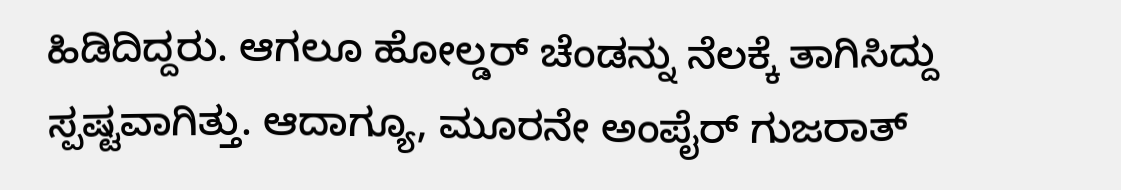ಹಿಡಿದಿದ್ದರು. ಆಗಲೂ ಹೋಲ್ಡರ್ ಚೆಂಡನ್ನು ನೆಲಕ್ಕೆ ತಾಗಿಸಿದ್ದು ಸ್ಪಷ್ಟವಾಗಿತ್ತು. ಆದಾಗ್ಯೂ, ಮೂರನೇ ಅಂಪೈರ್ ಗುಜರಾತ್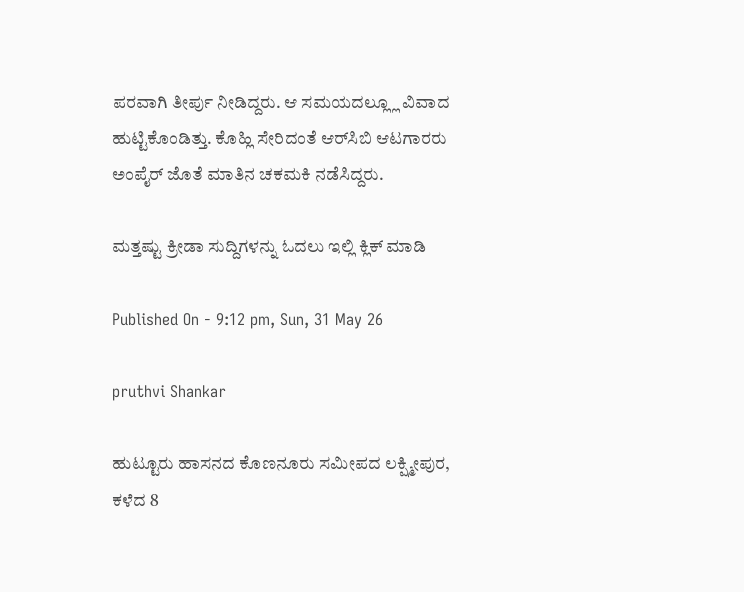ಪರವಾಗಿ ತೀರ್ಪು ನೀಡಿದ್ದರು. ಆ ಸಮಯದಲ್ಲ್ಲೂ ವಿವಾದ ಹುಟ್ಟಿಕೊಂಡಿತ್ತು. ಕೊಹ್ಲಿ ಸೇರಿದಂತೆ ಆರ್‌ಸಿಬಿ ಆಟಗಾರರು ಅಂಪೈರ್ ಜೊತೆ ಮಾತಿನ ಚಕಮಕಿ ನಡೆಸಿದ್ದರು.

ಮತ್ತಷ್ಟು ಕ್ರೀಡಾ ಸುದ್ದಿಗಳನ್ನು ಓದಲು ಇಲ್ಲಿ ಕ್ಲಿಕ್ ಮಾಡಿ

Published On - 9:12 pm, Sun, 31 May 26

pruthvi Shankar

ಹುಟ್ಟೂರು ಹಾಸನದ ಕೊಣನೂರು ಸಮೀಪದ ಲಕ್ಷ್ಮೀಪುರ, ಕಳೆದ 8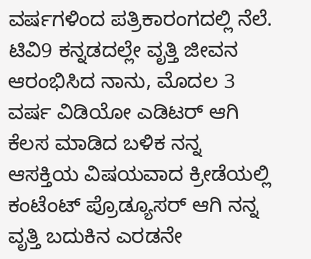ವರ್ಷಗಳಿಂದ ಪತ್ರಿಕಾರಂಗದಲ್ಲಿ ನೆಲೆ. ಟಿವಿ9 ಕನ್ನಡದಲ್ಲೇ ವೃತ್ತಿ ಜೀವನ ಆರಂಭಿಸಿದ ನಾನು, ಮೊದಲ 3 ವರ್ಷ ವಿಡಿಯೋ ಎಡಿಟರ್ ಆಗಿ ಕೆಲಸ ಮಾಡಿದ ಬಳಿಕ ನನ್ನ ಆಸಕ್ತಿಯ ವಿಷಯವಾದ ಕ್ರೀಡೆಯಲ್ಲಿ ಕಂಟೆಂಟ್ ಪ್ರೊಡ್ಯೂಸರ್ ಆಗಿ ನನ್ನ ವೃತ್ತಿ ಬದುಕಿನ ಎರಡನೇ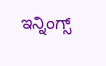ಇನ್ನಿಂಗ್ಸ್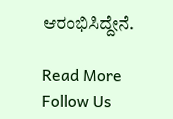ಆರಂಭಿಸಿದ್ದೇನೆ.

Read More
Follow Us